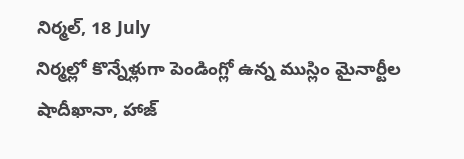నిర్మల్, 18 July
నిర్మల్లో కొన్నేళ్లుగా పెండింగ్లో ఉన్న ముస్లిం మైనార్టీల షాదీఖానా, హాజ్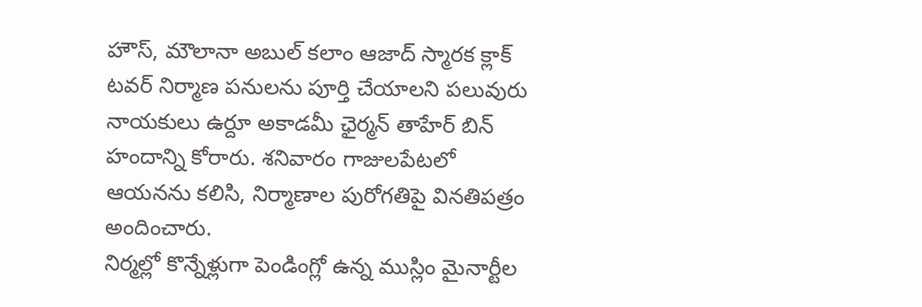హౌస్, మౌలానా అబుల్ కలాం ఆజాద్ స్మారక క్లాక్ టవర్ నిర్మాణ పనులను పూర్తి చేయాలని పలువురు నాయకులు ఉర్దూ అకాడమీ ఛైర్మన్ తాహేర్ బిన్ హందాన్ని కోరారు. శనివారం గాజులపేటలో ఆయనను కలిసి, నిర్మాణాల పురోగతిపై వినతిపత్రం అందించారు.
నిర్మల్లో కొన్నేళ్లుగా పెండింగ్లో ఉన్న ముస్లిం మైనార్టీల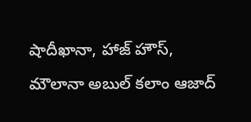షాదీఖానా, హాజ్ హౌస్, మౌలానా అబుల్ కలాం ఆజాద్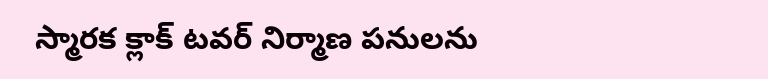స్మారక క్లాక్ టవర్ నిర్మాణ పనులను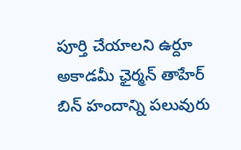పూర్తి చేయాలని ఉర్దూ అకాడమీ ఛైర్మన్ తాహేర్ బిన్ హందాన్ని పలువురు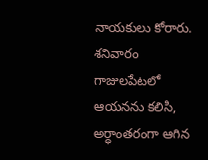నాయకులు కోరారు.
శనివారం గాజులపేటలో ఆయనను కలిసి, అర్ధాంతరంగా ఆగిన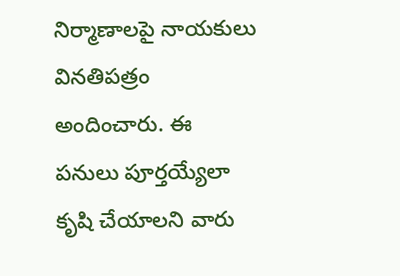నిర్మాణాలపై నాయకులు వినతిపత్రం అందించారు. ఈ పనులు పూర్తయ్యేలా కృషి చేయాలని వారు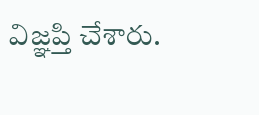విజ్ఞప్తి చేశారు.